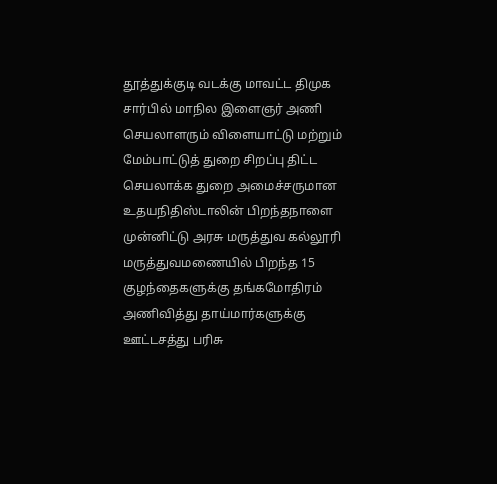தூத்துக்குடி வடக்கு மாவட்ட திமுக சார்பில் மாநில இளைஞர் அணி செயலாளரும் விளையாட்டு மற்றும் மேம்பாட்டுத் துறை சிறப்பு திட்ட செயலாக்க துறை அமைச்சருமான உதயநிதிஸ்டாலின் பிறந்தநாளை முன்னிட்டு அரசு மருத்துவ கல்லூரி மருத்துவமணையில் பிறந்த 15 குழந்தைகளுக்கு தங்கமோதிரம் அணிவித்து தாய்மார்களுக்கு ஊட்டசத்து பரிசு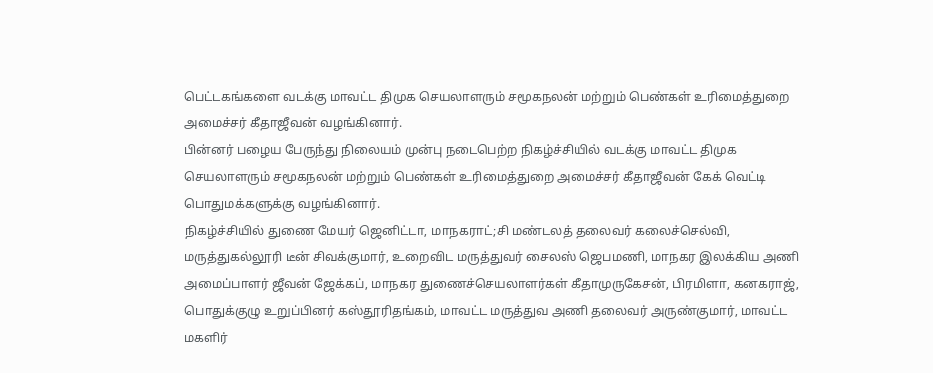பெட்டகங்களை வடக்கு மாவட்ட திமுக செயலாளரும் சமூகநலன் மற்றும் பெண்கள் உரிமைத்துறை அமைச்சர் கீதாஜீவன் வழங்கினார்.
பின்னர் பழைய பேருந்து நிலையம் முன்பு நடைபெற்ற நிகழ்ச்சியில் வடக்கு மாவட்ட திமுக செயலாளரும் சமூகநலன் மற்றும் பெண்கள் உரிமைத்துறை அமைச்சர் கீதாஜீவன் கேக் வெட்டி பொதுமக்களுக்கு வழங்கினார்.
நிகழ்ச்சியில் துணை மேயர் ஜெனிட்டா, மாநகராட்;சி மண்டலத் தலைவர் கலைச்செல்வி, மருத்துகல்லூரி டீன் சிவக்குமார், உறைவிட மருத்துவர் சைலஸ் ஜெபமணி, மாநகர இலக்கிய அணி அமைப்பாளர் ஜீவன் ஜேக்கப், மாநகர துணைச்செயலாளர்கள் கீதாமுருகேசன், பிரமிளா, கனகராஜ், பொதுக்குழு உறுப்பினர் கஸ்தூரிதங்கம், மாவட்ட மருத்துவ அணி தலைவர் அருண்குமார், மாவட்ட மகளிர்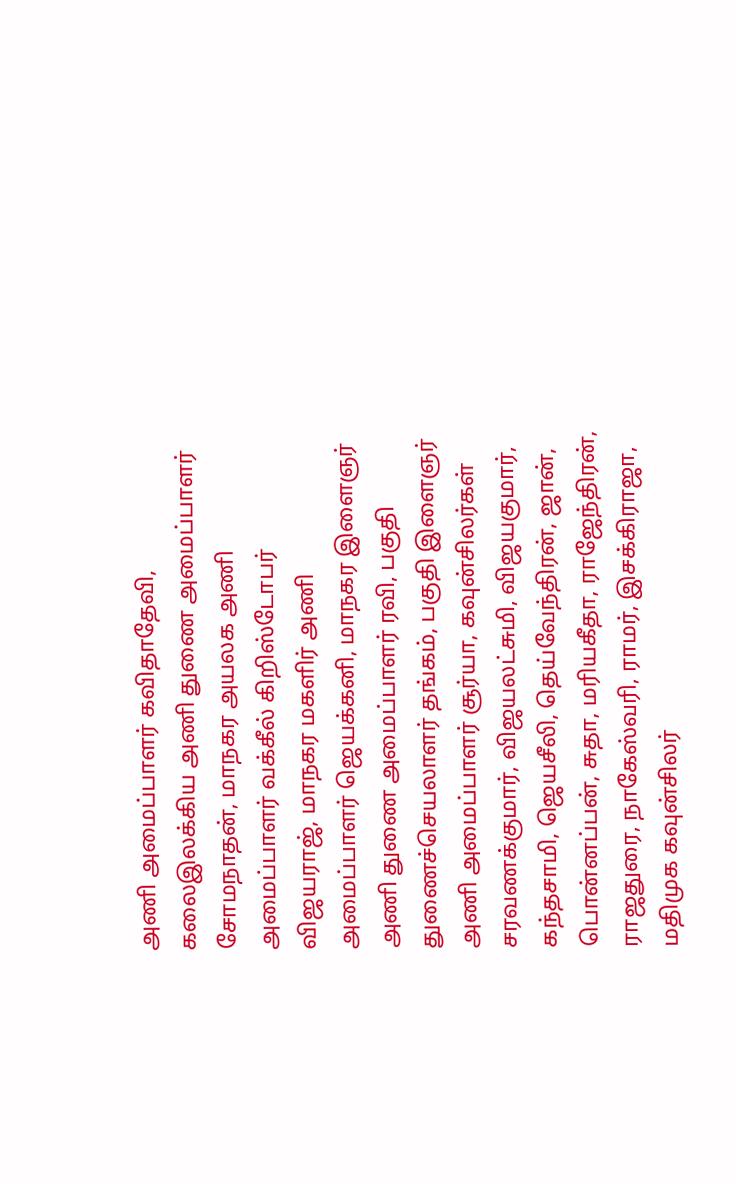அணி அமைப்பாளர் கவிதாதேவி, கலைஇலக்கிய அணி துணை அமைப்பாளர் சோமநாதன், மாநகர அயலக அணி அமைப்பாளர் வக்கீல் கிறிஸ்டோபர் விஜயராஜ், மாநகர மகளிர் அணி அமைப்பாளர் ஜெயக்கனி, மாநகர இளைஞர் அணி துணை அமைப்பாளர் ரவி, பகுதி துணைச்செயலாளர் தங்கம், பகுதி இளைஞர் அணி அமைப்பாளர் சூர்யா, கவுன்சிலர்கள் சரவணக்குமார், விஜயலட்சுமி, விஜயகுமார், கந்தசாமி, ஜெயசீலி, தெய்வேந்திரன், ஜான், பொன்னப்பன், சுதா, மரியகீதா, ராஜேந்திரன், ராஜதுரை, நாகேஸ்வரி, ராமர், இசக்கிராஜா, மதிமுக கவுன்சிலர்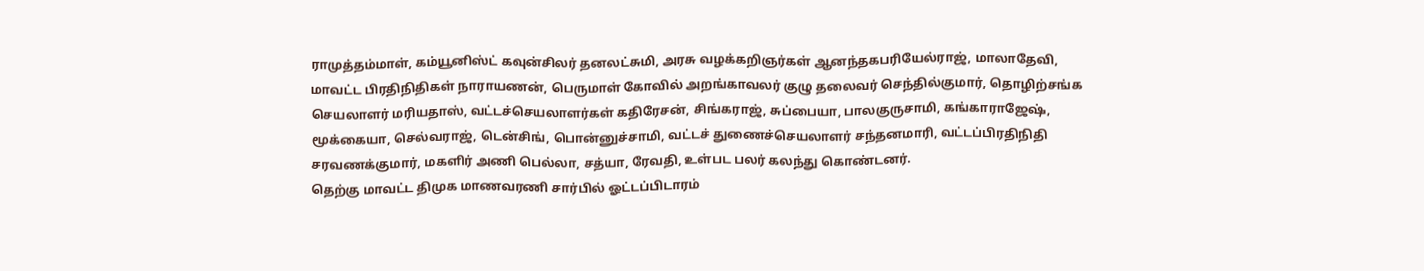ராமுத்தம்மாள், கம்யூனிஸ்ட் கவுன்சிலர் தனலட்சுமி, அரசு வழக்கறிஞர்கள் ஆனந்தகபரியேல்ராஜ், மாலாதேவி, மாவட்ட பிரதிநிதிகள் நாராயணன், பெருமாள் கோவில் அறங்காவலர் குழு தலைவர் செந்தில்குமார், தொழிற்சங்க செயலாளர் மரியதாஸ், வட்டச்செயலாளர்கள் கதிரேசன், சிங்கராஜ், சுப்பையா, பாலகுருசாமி, கங்காராஜேஷ், மூக்கையா, செல்வராஜ், டென்சிங், பொன்னுச்சாமி, வட்டச் துணைச்செயலாளர் சந்தனமாரி, வட்டப்பிரதிநிதி சரவணக்குமார், மகளிர் அணி பெல்லா, சத்யா, ரேவதி, உள்பட பலர் கலந்து கொண்டனர்.
தெற்கு மாவட்ட திமுக மாணவரணி சார்பில் ஓட்டப்பிடாரம்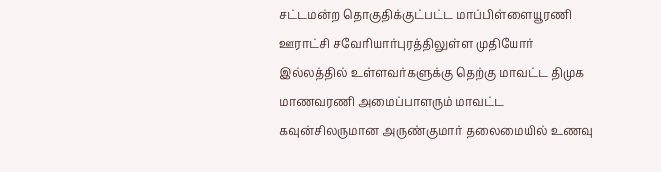சட்டமன்ற தொகுதிக்குட்பட்ட மாப்பிள்ளையூரணி ஊராட்சி சவேரியார்புரத்திலுள்ள முதியோர் இல்லத்தில் உள்ளவர்களுக்கு தெற்கு மாவட்ட திமுக மாணவரணி அமைப்பாளரும் மாவட்ட கவுன்சிலருமான அருண்குமார் தலைமையில் உணவு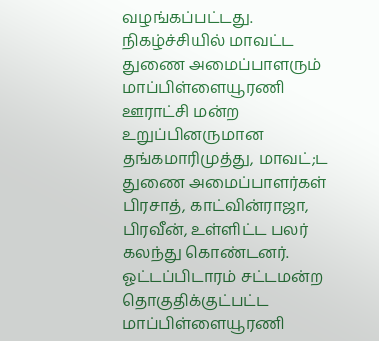வழங்கப்பட்டது. நிகழ்ச்சியில் மாவட்ட துணை அமைப்பாளரும் மாப்பிள்ளையூரணி ஊராட்சி மன்ற உறுப்பினருமான தங்கமாரிமுத்து, மாவட்;ட துணை அமைப்பாளர்கள் பிரசாத், காட்வின்ராஜா, பிரவீன், உள்ளிட்ட பலர் கலந்து கொண்டனர்.
ஓட்டப்பிடாரம் சட்டமன்ற தொகுதிக்குட்பட்ட மாப்பிள்ளையூரணி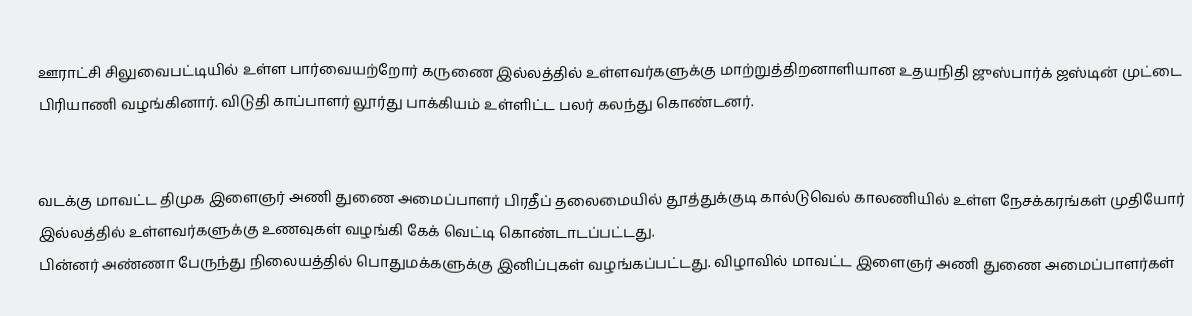ஊராட்சி சிலுவைபட்டியில் உள்ள பார்வையற்றோர் கருணை இல்லத்தில் உள்ளவர்களுக்கு மாற்றுத்திறனாளியான உதயநிதி ஜுஸ்பார்க் ஜஸ்டின் முட்டை பிரியாணி வழங்கினார். விடுதி காப்பாளர் லூர்து பாக்கியம் உள்ளிட்ட பலர் கலந்து கொண்டனர்.


வடக்கு மாவட்ட திமுக இளைஞர் அணி துணை அமைப்பாளர் பிரதீப் தலைமையில் தூத்துக்குடி கால்டுவெல் காலணியில் உள்ள நேசக்கரங்கள் முதியோர் இல்லத்தில் உள்ளவர்களுக்கு உணவுகள் வழங்கி கேக் வெட்டி கொண்டாடப்பட்டது.
பின்னர் அண்ணா பேருந்து நிலையத்தில் பொதுமக்களுக்கு இனிப்புகள் வழங்கப்பட்டது. விழாவில் மாவட்ட இளைஞர் அணி துணை அமைப்பாளர்கள்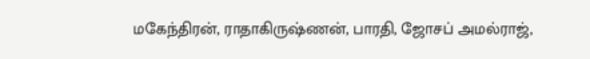மகேந்திரன், ராதாகிருஷ்ணன், பாரதி, ஜோசப் அமல்ராஜ்,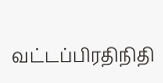வட்டப்பிரதிநிதி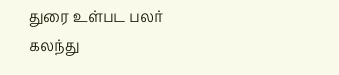துரை உள்பட பலர் கலந்து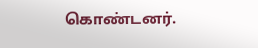கொண்டனர்.